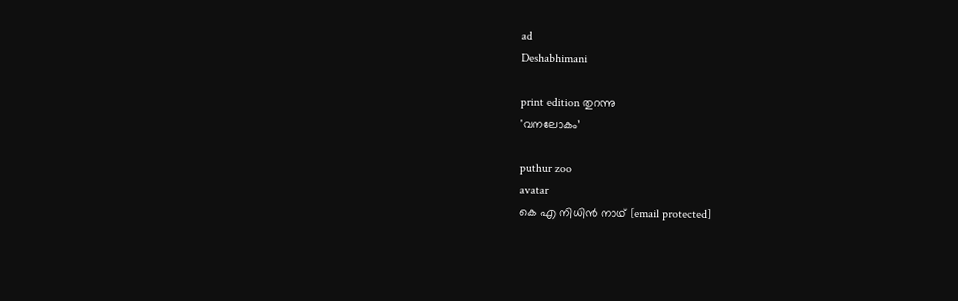ad
Deshabhimani

print edition തുറന്നു
'വനലോകം’

puthur zoo
avatar
കെ എ നിധിൻ നാഥ്‌ [email protected]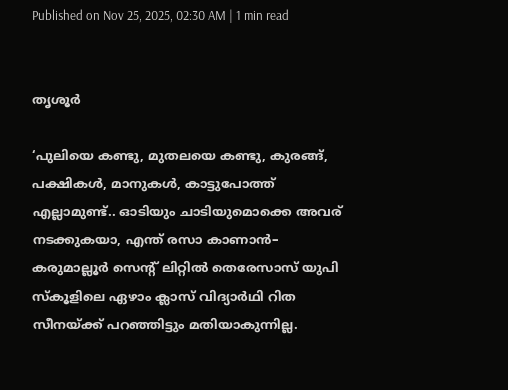Published on Nov 25, 2025, 02:30 AM | 1 min read


തൃശൂർ

‘പുലിയെ കണ്ടു, മുതലയെ കണ്ടു, കുരങ്ങ്‌, പക്ഷികൾ, മാനുകൾ, കാട്ടുപോത്ത്‌ എല്ലാമുണ്ട്‌.. ഓടിയും ചാടിയുമൊക്കെ അവര്‌ നടക്കുകയാ, എന്ത്‌ രസാ കാണാൻ– കരുമാല്ലൂർ സെന്റ് ലിറ്റിൽ തെരേസാസ് യുപി സ്‌ക‍ൂളിലെ ഏഴാം ക്ലാസ്‌ വിദ്യാർഥി റിത സീനയ്‌ക്ക്‌ പറഞ്ഞിട്ടും മതിയാകുന്നില്ല.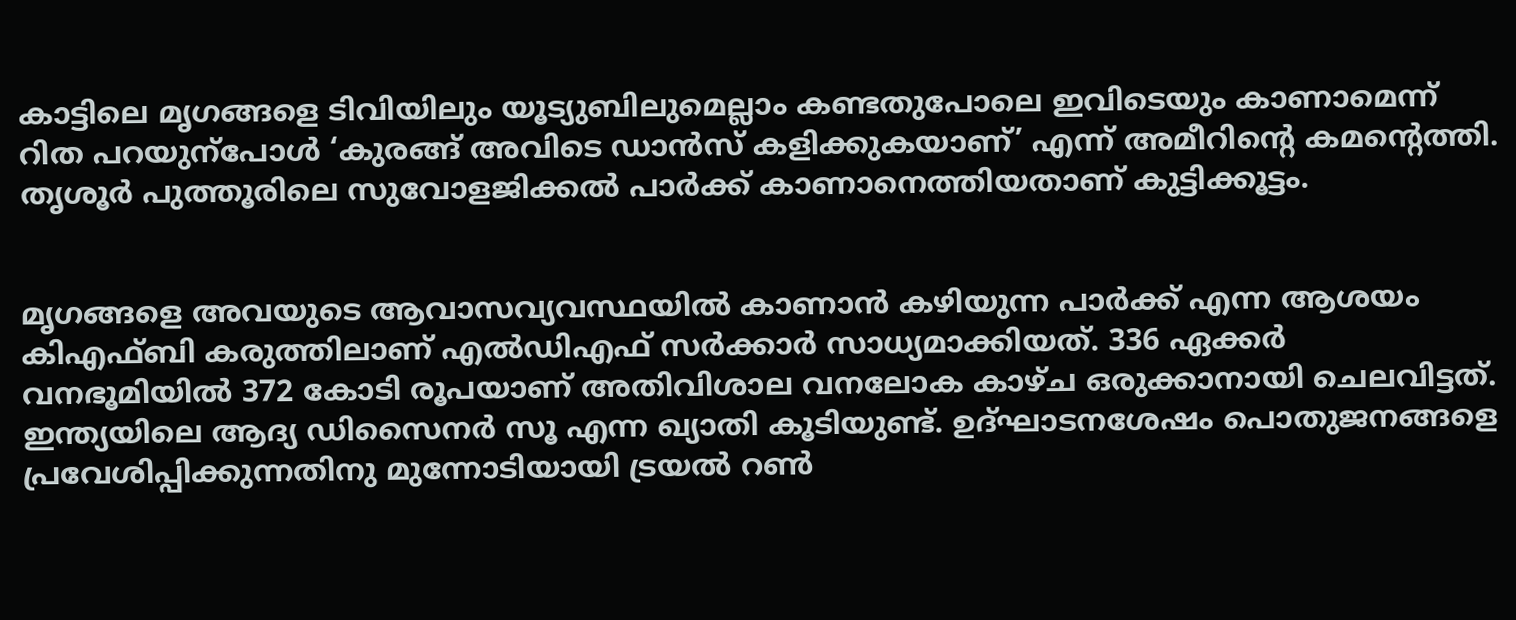കാട്ടിലെ മൃഗങ്ങളെ ടിവിയിലും യൂട്യുബിലുമെല്ലാം കണ്ടതുപോലെ ഇവിടെയും കാണാമെന്ന്‌ റിത പറയുന്പോൾ ‘കുരങ്ങ്‌ അവിടെ ഡാൻസ്‌ കളിക്കുകയാണ്‌’ എന്ന് അമീറിന്റെ കമന്റെത്തി. തൃശൂർ പുത്തൂരിലെ സുവോളജിക്കൽ പാർക്ക്‌ കാണാനെത്തിയതാണ്‌ കുട്ടിക്കൂട്ടം.


മൃഗങ്ങളെ അവയുടെ ആവാസവ്യവസ്ഥയിൽ കാണാൻ കഴിയുന്ന പാർക്ക്‌ എന്ന ആശയം കിഎഫ്‌ബി കരുത്തിലാണ്‌ എൽഡിഎഫ്‌ സർക്കാർ സാധ്യമാക്കിയത്‌. 336 ഏക്കർ വനഭൂമിയിൽ 372 കോടി രൂപയാണ്‌ അതിവിശാല വനലോക കാഴ്‌ച ഒരുക്കാനായി ചെലവിട്ടത്‌. ഇന്ത്യയിലെ ആദ്യ ഡിസൈനർ സൂ എന്ന ഖ്യാതി കൂടിയുണ്ട്‌. ഉദ്‌ഘാടനശേഷം പൊതുജനങ്ങളെ പ്രവേശിപ്പിക്കുന്നതിനു മുന്നോടിയായി ട്രയൽ റൺ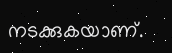നടക്കുകയാണ്‌.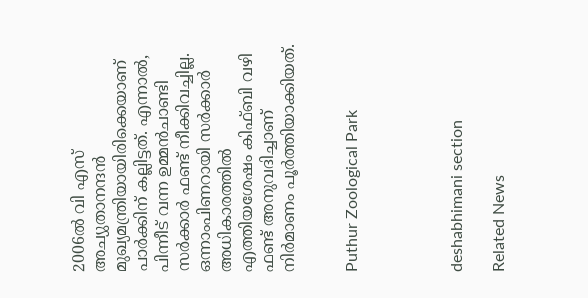2006ൽ വി എസ്‌ അച്യുതാനന്ദൻ മുഖ്യമന്ത്രിയായിരിക്കെയാണ്‌ പാർക്കിന്‌ കല്ലിട്ടത്‌. എന്നാൽ, പിന്നീട്‌ വന്ന ഉമ്മൻചാണ്ടി സർക്കാർ ഫണ്ട്‌ നീക്കിവച്ചില്ല. ഒന്നാംപിണറായി സർക്കാർ അധികാരത്തിൽ എത്തിയശേഷം കിഫ്‌ബി വഴി ഫണ്ട്‌ അനുവദിച്ചാണ്‌ നിർമാണം പൂർത്തിയാക്കിയത്‌.


Puthur Zoological Park




deshabhimani section

Related News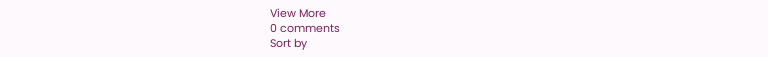View More
0 comments
Sort by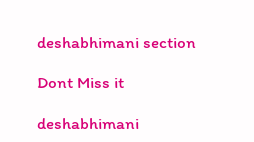deshabhimani section

Dont Miss it

deshabhimani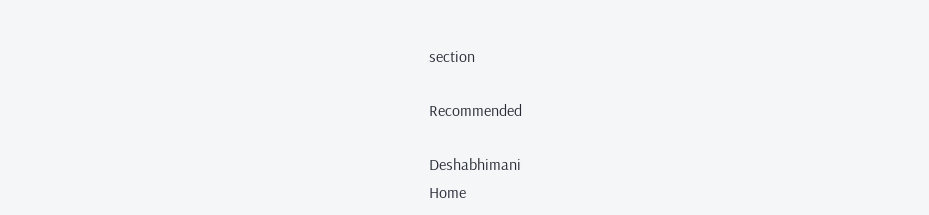section

Recommended

Deshabhimani
Home